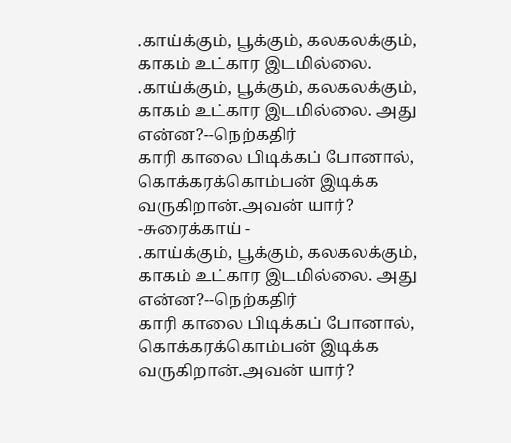.காய்க்கும், பூக்கும், கலகலக்கும், காகம் உட்கார இடமில்லை.
.காய்க்கும், பூக்கும், கலகலக்கும், காகம் உட்கார இடமில்லை. அது என்ன?--நெற்கதிர்
காரி காலை பிடிக்கப் போனால், கொக்கரக்கொம்பன் இடிக்க வருகிறான்.அவன் யார்? -சுரைக்காய் -
.காய்க்கும், பூக்கும், கலகலக்கும், காகம் உட்கார இடமில்லை. அது என்ன?--நெற்கதிர்
காரி காலை பிடிக்கப் போனால், கொக்கரக்கொம்பன் இடிக்க வருகிறான்.அவன் யார்?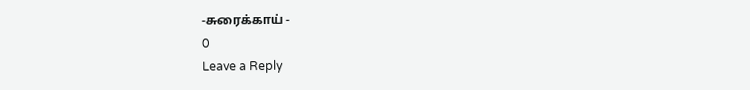-சுரைக்காய் -
0
Leave a Reply